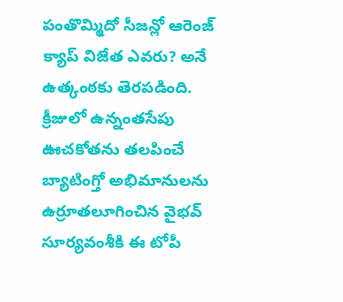పంతొమ్మిదో సీజన్లో ఆరెంజ్ క్యాప్ విజేత ఎవరు? అనే ఉత్కంఠకు తెరపడింది. క్రీజులో ఉన్నంతసేపు ఊచకోతను తలపించే బ్యాటింగ్తో అభిమానులను ఉర్రూతలూగించిన వైభవ్ సూర్యవంశీకి ఈ టోపీ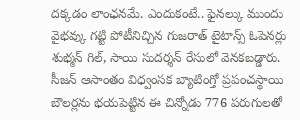దక్కడం లాంఛనమే. ఎందుకంటే.. ఫైనల్కు ముందు వైభవ్కు గట్టి పోటీనిచ్చిన గుజరాత్ టైటాన్స్ ఓపెనర్లు శుభ్మన్ గిల్, సాయి సుదర్శన్ రేసులో వెనకబడ్డారు.
సీజన్ ఆసాంతం విధ్వంసక బ్యాటింగ్తో ప్రపంచస్థాయి బౌలర్లను భయపెట్టిన ఈ చిన్నోడు 776 పరుగులతో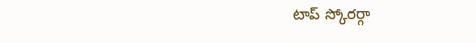టాప్ స్కోరర్గా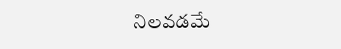నిలవడమే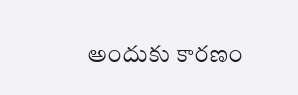అందుకు కారణం